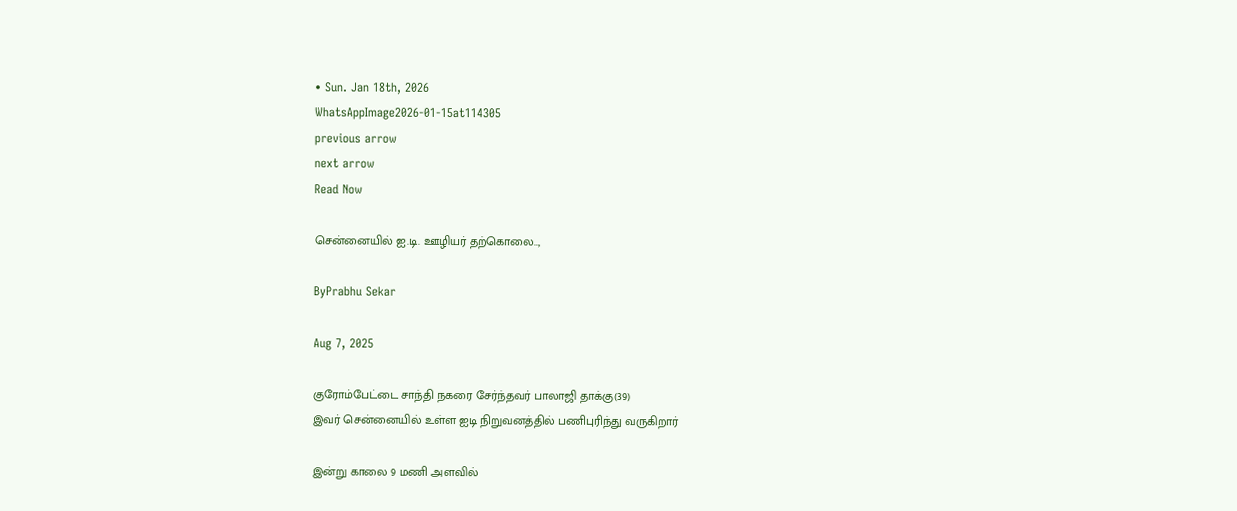• Sun. Jan 18th, 2026
WhatsAppImage2026-01-15at114305
previous arrow
next arrow
Read Now

சென்னையில் ஐ.டி. ஊழியர் தற்கொலை..,

ByPrabhu Sekar

Aug 7, 2025

குரோம்பேட்டை சாந்தி நகரை சேர்ந்தவர் பாலாஜி தாக்கு(39)
இவர் சென்னையில் உள்ள ஐடி நிறுவனத்தில் பணிபுரிந்து வருகிறார்

இன்று காலை 9 மணி அளவில்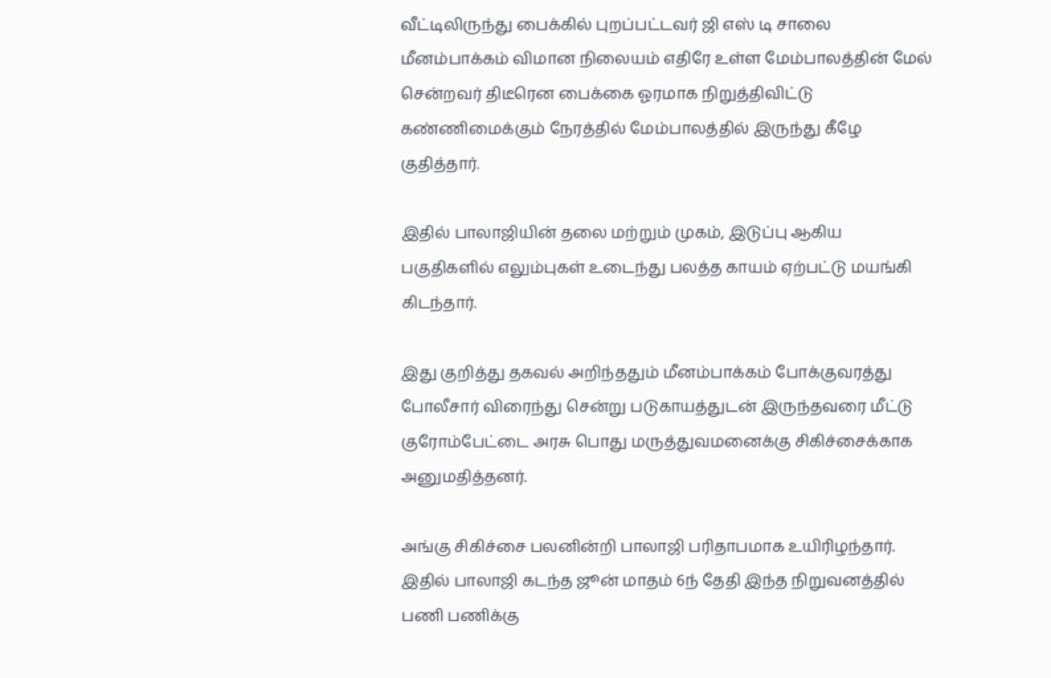வீட்டிலிருந்து பைக்கில் புறப்பட்டவர் ஜி எஸ் டி சாலை மீனம்பாக்கம் விமான நிலையம் எதிரே உள்ள மேம்பாலத்தின் மேல் சென்றவர் திடீரென பைக்கை ஓரமாக நிறுத்திவிட்டு கண்ணிமைக்கும் நேரத்தில் மேம்பாலத்தில் இருந்து கீழே குதித்தார்.

இதில் பாலாஜியின் தலை மற்றும் முகம், இடுப்பு ஆகிய பகுதிகளில் எலும்புகள் உடைந்து பலத்த காயம் ஏற்பட்டு மயங்கி கிடந்தார்.

இது குறித்து தகவல் அறிந்ததும் மீனம்பாக்கம் போக்குவரத்து போலீசார் விரைந்து சென்று படுகாயத்துடன் இருந்தவரை மீட்டு குரோம்பேட்டை அரசு பொது மருத்துவமனைக்கு சிகிச்சைக்காக அனுமதித்தனர்.

அங்கு சிகிச்சை பலனின்றி பாலாஜி பரிதாபமாக உயிரிழந்தார். இதில் பாலாஜி கடந்த ஜூன் மாதம் 6ந் தேதி இந்த நிறுவனத்தில் பணி பணிக்கு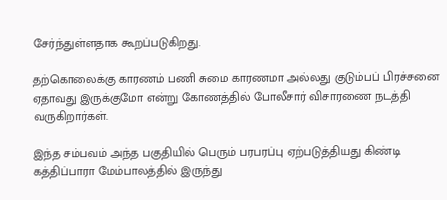சேர்ந்துள்ளதாக கூறப்படுகிறது.

தற்கொலைக்கு காரணம் பணி சுமை காரணமா அல்லது குடும்பப் பிரச்சனை ஏதாவது இருக்குமோ என்று கோணத்தில் போலீசார் விசாரணை நடத்தி வருகிறார்கள்.

இந்த சம்பவம் அந்த பகுதியில் பெரும் பரபரப்பு ஏற்படுத்தியது கிண்டி கத்திப்பாரா மேம்பாலத்தில் இருந்து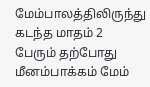மேம்பாலத்திலிருந்து கடந்த மாதம் 2 பேரும் தற்போது மீனம்பாக்கம் மேம்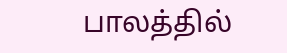பாலத்தில்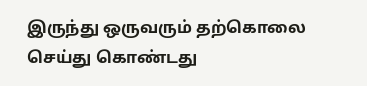இருந்து ஒருவரும் தற்கொலை செய்து கொண்டது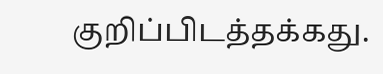குறிப்பிடத்தக்கது.